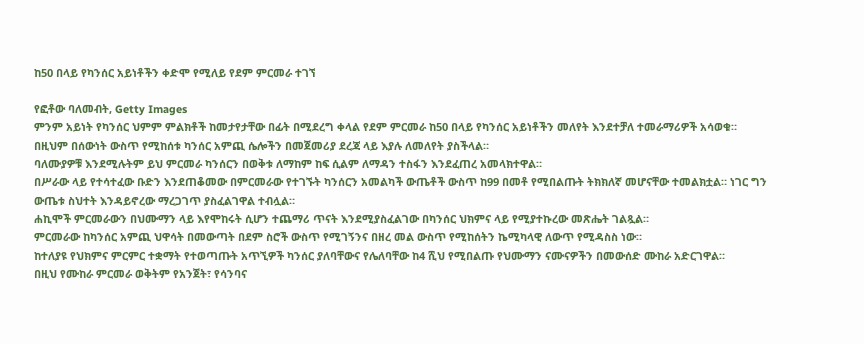ከ50 በላይ የካንሰር አይነቶችን ቀድሞ የሚለይ የደም ምርመራ ተገኘ

የፎቶው ባለመብት, Getty Images
ምንም አይነት የካንሰር ህምም ምልክቶች ከመታየታቸው በፊት በሚደረግ ቀላል የደም ምርመራ ከ50 በላይ የካንሰር አይነቶችን መለየት እንደተቻለ ተመራማሪዎች አሳወቁ።
በዚህም በሰውነት ውስጥ የሚከሰቱ ካንሰር አምጪ ሴሎችን በመጀመሪያ ደረጃ ላይ እያሉ ለመለየት ያስችላል።
ባለሙያዎቹ እንደሚሉትም ይህ ምርመራ ካንሰርን በወቅቱ ለማከም ከፍ ሲልም ለማዳን ተስፋን እንደፈጠረ አመላክተዋል።
በሥራው ላይ የተሳተፈው ቡድን እንደጠቆመው በምርመራው የተገኙት ካንሰርን አመልካች ውጤቶች ውስጥ ከ99 በመቶ የሚበልጡት ትክክለኛ መሆናቸው ተመልክቷል። ነገር ግን ውጤቱ ስህተት እንዳይኖረው ማረጋገጥ ያስፈልገዋል ተብሏል።
ሐኪሞች ምርመራውን በህሙማን ላይ እየሞከሩት ሲሆን ተጨማሪ ጥናት እንደሚያስፈልገው በካንሰር ህክምና ላይ የሚያተኩረው መጽሔት ገልጿል።
ምርመራው ከካንሰር አምጪ ህዋሳት በመውጣት በደም ስሮች ውስጥ የሚገኝንና በዘረ መል ውስጥ የሚከሰትን ኬሚካላዊ ለውጥ የሚዳስስ ነው።
ከተለያዩ የህክምና ምርምር ተቋማት የተወጣጡት አጥኚዎች ካንሰር ያለባቸውና የሌለባቸው ከ4 ሺህ የሚበልጡ የህሙማን ናሙናዎችን በመውሰድ ሙከራ አድርገዋል።
በዚህ የሙከራ ምርመራ ወቅትም የአንጀት፣ የሳንባና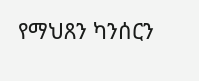የማህጸን ካንሰርን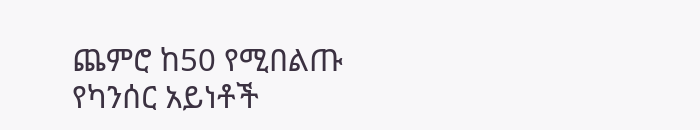ጨምሮ ከ50 የሚበልጡ የካንሰር አይነቶች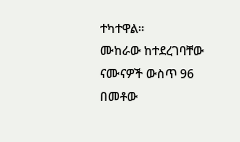ተካተዋል።
ሙከራው ከተደረገባቸው ናሙናዎች ውስጥ 96 በመቶው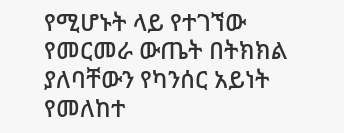የሚሆኑት ላይ የተገኘው የመርመራ ውጤት በትክክል ያለባቸውን የካንሰር አይነት የመለከተ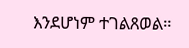እንደሆነም ተገልጸወል።